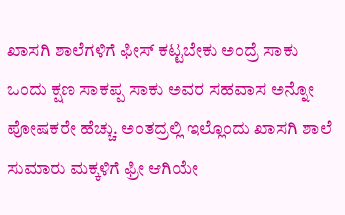ಖಾಸಗಿ ಶಾಲೆಗಳಿಗೆ ಫೀಸ್ ಕಟ್ಟಬೇಕು ಅಂದ್ರೆ ಸಾಕು ಒಂದು ಕ್ಷಣ ಸಾಕಪ್ಪ ಸಾಕು ಅವರ ಸಹವಾಸ ಅನ್ನೋ ಪೋಷಕರೇ ಹೆಚ್ಚು. ಅಂತದ್ರಲ್ಲಿ ಇಲ್ಲೊಂದು ಖಾಸಗಿ ಶಾಲೆ ಸುಮಾರು ಮಕ್ಕಳಿಗೆ ಫ್ರೀ ಆಗಿಯೇ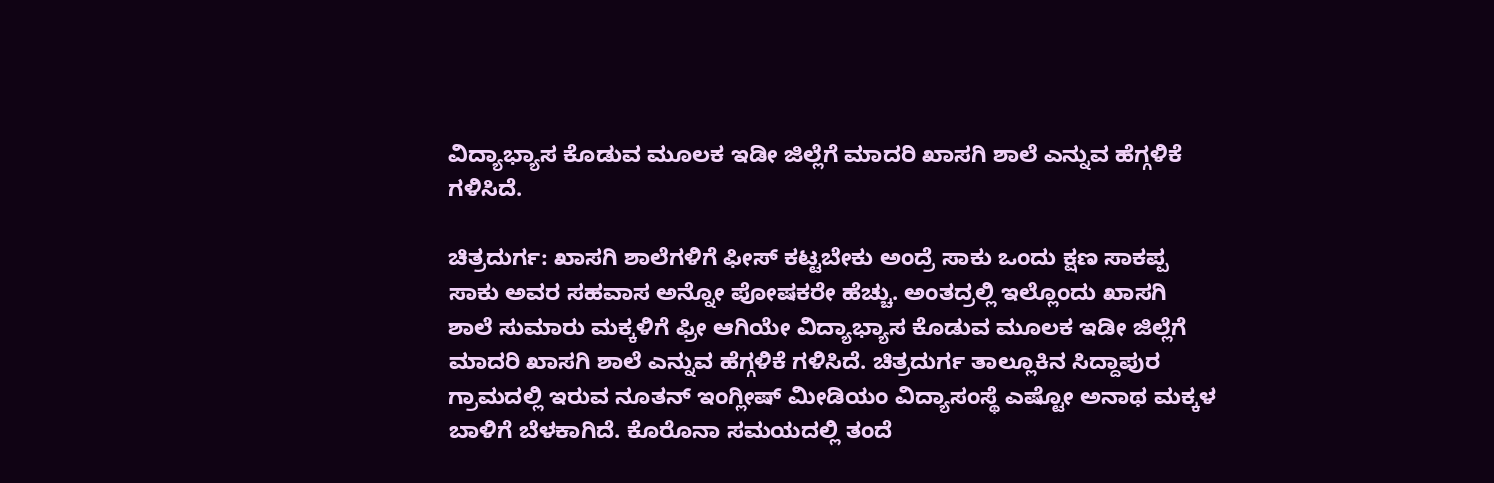ವಿದ್ಯಾಭ್ಯಾಸ ಕೊಡುವ ಮೂಲಕ ಇಡೀ ಜಿಲ್ಲೆಗೆ ಮಾದರಿ ಖಾಸಗಿ ಶಾಲೆ ಎನ್ನುವ ಹೆಗ್ಗಳಿಕೆ ಗಳಿಸಿದೆ‌.

ಚಿತ್ರದುರ್ಗ: ಖಾಸಗಿ ಶಾಲೆಗಳಿಗೆ ಫೀಸ್ ಕಟ್ಟಬೇಕು ಅಂದ್ರೆ ಸಾಕು ಒಂದು ಕ್ಷಣ ಸಾಕಪ್ಪ ಸಾಕು ಅವರ ಸಹವಾಸ ಅನ್ನೋ ಪೋಷಕರೇ ಹೆಚ್ಚು. ಅಂತದ್ರಲ್ಲಿ ಇಲ್ಲೊಂದು ಖಾಸಗಿ ಶಾಲೆ ಸುಮಾರು ಮಕ್ಕಳಿಗೆ ಫ್ರೀ ಆಗಿಯೇ ವಿದ್ಯಾಭ್ಯಾಸ ಕೊಡುವ ಮೂಲಕ ಇಡೀ ಜಿಲ್ಲೆಗೆ ಮಾದರಿ ಖಾಸಗಿ ಶಾಲೆ ಎನ್ನುವ ಹೆಗ್ಗಳಿಕೆ ಗಳಿಸಿದೆ‌. ಚಿತ್ರದುರ್ಗ ತಾಲ್ಲೂಕಿನ ಸಿದ್ದಾಪುರ ಗ್ರಾಮದಲ್ಲಿ ಇರುವ ನೂತನ್ ಇಂಗ್ಲೀಷ್ ಮೀಡಿಯಂ ವಿದ್ಯಾಸಂಸ್ಥೆ ಎಷ್ಟೋ ಅನಾಥ ಮಕ್ಕಳ ಬಾಳಿಗೆ ಬೆಳಕಾಗಿದೆ. ಕೊರೊನಾ‌ ಸಮಯದಲ್ಲಿ ತಂದೆ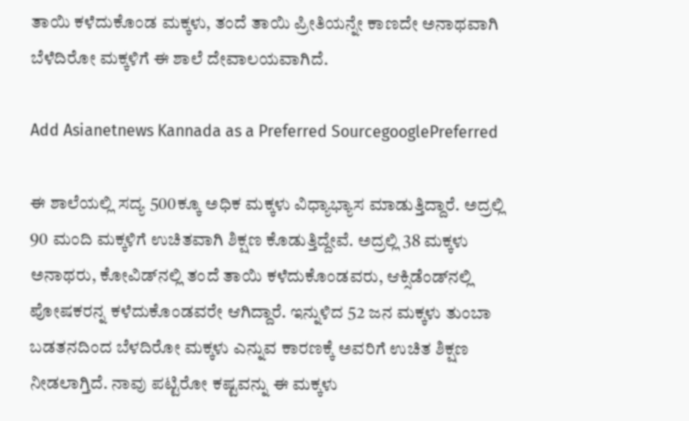ತಾಯಿ ಕಳೆದುಕೊಂಡ ಮಕ್ಕಳು, ತಂದೆ ತಾಯಿ ಪ್ರೀತಿಯನ್ನೇ ಕಾಣದೇ ಅನಾಥವಾಗಿ ಬೆಳೆದಿರೋ ಮಕ್ಕಳಿಗೆ ಈ ಶಾಲೆ ದೇವಾಲಯವಾಗಿದೆ.

Add Asianetnews Kannada as a Preferred SourcegooglePreferred

ಈ ಶಾಲೆಯಲ್ಲಿ ಸದ್ಯ 500ಕ್ಕೂ ಅಧಿಕ ಮಕ್ಕಳು ವಿಧ್ಯಾಭ್ಯಾಸ ಮಾಡುತ್ತಿದ್ದಾರೆ. ಅದ್ರಲ್ಲಿ 90 ಮಂದಿ ಮಕ್ಕಳಿಗೆ ಉಚಿತವಾಗಿ ಶಿಕ್ಷಣ ಕೊಡುತ್ತಿದ್ದೇವೆ. ಅದ್ರಲ್ಲಿ 38 ಮಕ್ಕಳು ಅನಾಥರು, ಕೋವಿಡ್‌ನಲ್ಲಿ ತಂದೆ ತಾಯಿ ಕಳೆದುಕೊಂಡವರು, ಆಕ್ಸಿಡೆಂಡ್‌‌ನಲ್ಲಿ ಪೋಷಕರನ್ನ ಕಳೆದುಕೊಂಡವರೇ ಆಗಿದ್ದಾರೆ. ಇನ್ನುಳಿದ 52 ಜ‌ನ ಮಕ್ಕಳು ತುಂಬಾ ಬಡತನದಿಂದ ಬೆಳದಿರೋ ಮಕ್ಕಳು ಎನ್ನುವ ಕಾರಣಕ್ಕೆ ಅವರಿಗೆ ಉಚಿತ ಶಿಕ್ಷಣ ನೀಡಲಾಗ್ತಿದೆ‌. ನಾವು ಪಟ್ಟಿರೋ ಕಷ್ಟವನ್ನು ಈ ಮಕ್ಕಳು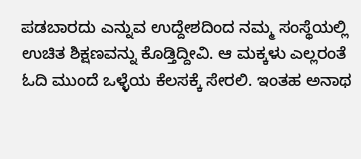ಪಡಬಾರದು ಎನ್ನುವ ಉದ್ದೇಶದಿಂದ ನಮ್ಮ ಸಂಸ್ಥೆಯಲ್ಲಿ ಉಚಿತ ಶಿಕ್ಷಣವನ್ನು ಕೊಡ್ತಿದ್ದೀವಿ. ಆ ಮಕ್ಕಳು ಎಲ್ಲರಂತೆ ಓದಿ ಮುಂದೆ ಒಳ್ಳೆಯ ಕೆಲಸಕ್ಕೆ ಸೇರಲಿ. ಇಂತಹ ಅನಾಥ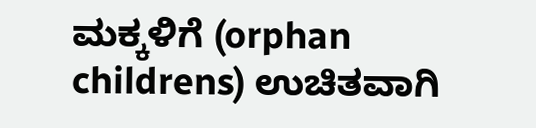ಮಕ್ಕಳಿಗೆ (orphan childrens) ಉಚಿತವಾಗಿ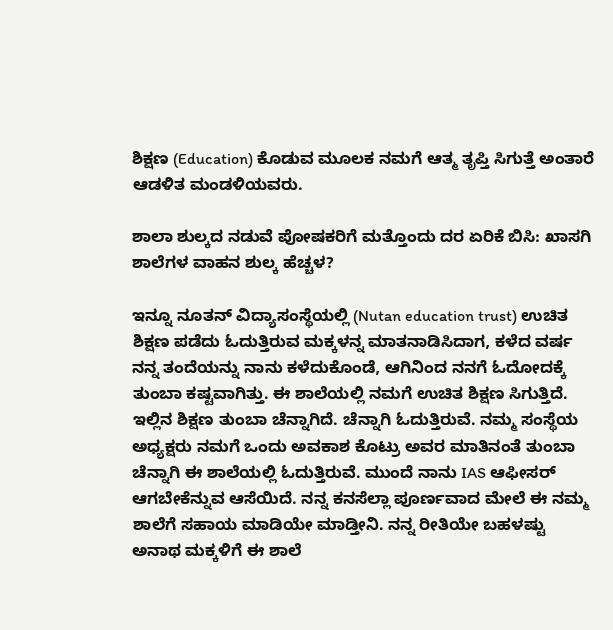ಶಿಕ್ಷಣ (Education) ಕೊಡುವ ಮೂಲಕ ನಮಗೆ ಆತ್ಮ ತೃಪ್ತಿ ಸಿಗುತ್ತೆ ಅಂತಾರೆ ಆಡಳಿತ ಮಂಡಳಿಯವರು‌.

ಶಾಲಾ ಶುಲ್ಕದ ‌ನಡುವೆ ಪೋಷಕರಿಗೆ ಮತ್ತೊಂದು ದರ ಏರಿಕೆ ಬಿಸಿ: ಖಾಸಗಿ ಶಾಲೆಗಳ ವಾಹನ ಶುಲ್ಕ ಹೆಚ್ಚಳ?

ಇನ್ನೂ ನೂತನ್ ವಿದ್ಯಾಸಂಸ್ಥೆಯಲ್ಲಿ (Nutan education trust) ಉಚಿತ ಶಿಕ್ಷಣ ಪಡೆದು ಓದುತ್ತಿರುವ ಮಕ್ಕಳನ್ನ ಮಾತನಾಡಿಸಿದಾಗ, ಕಳೆದ ವರ್ಷ ನನ್ನ ತಂದೆಯನ್ನು ನಾನು ಕಳೆದುಕೊಂಡೆ, ಆಗಿನಿಂದ ನನಗೆ ಓದೋದಕ್ಕೆ ತುಂಬಾ ಕಷ್ಟವಾಗಿತ್ತು. ಈ ಶಾಲೆಯಲ್ಲಿ ನಮಗೆ ಉಚಿತ ಶಿಕ್ಷಣ ಸಿಗುತ್ತಿದೆ. ಇಲ್ಲಿನ ಶಿಕ್ಷಣ ತುಂಬಾ ಚೆನ್ನಾಗಿದೆ. ಚೆನ್ನಾಗಿ ಓದುತ್ತಿರುವೆ. ನಮ್ಮ ಸಂಸ್ಥೆಯ ಅಧ್ಯಕ್ಷರು ನಮಗೆ ಒಂದು ಅವಕಾಶ ಕೊಟ್ರು ಅವರ ಮಾತಿನಂತೆ ತುಂಬಾ ಚೆನ್ನಾಗಿ ಈ ಶಾಲೆಯಲ್ಲಿ ಓದುತ್ತಿರುವೆ. ಮುಂದೆ ನಾನು IAS ಆಫೀಸರ್ ಆಗಬೇಕೆನ್ನುವ ಆಸೆಯಿದೆ. ನನ್ನ ಕನಸೆಲ್ಲಾ ಪೂರ್ಣವಾದ ಮೇಲೆ ಈ ನಮ್ಮ ಶಾಲೆಗೆ ಸಹಾಯ ಮಾಡಿಯೇ ಮಾಡ್ತೀನಿ. ನನ್ನ ರೀತಿಯೇ ಬಹಳಷ್ಟು ಅನಾಥ ಮಕ್ಕಳಿಗೆ ಈ ಶಾಲೆ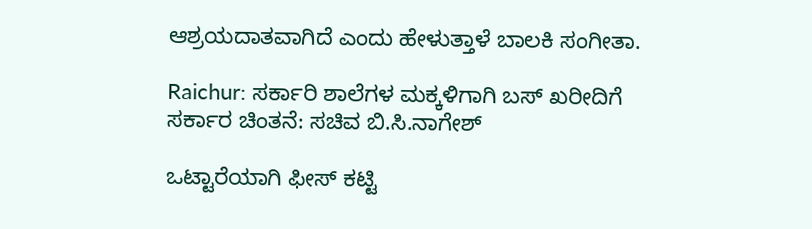ಆಶ್ರಯದಾತವಾಗಿದೆ ಎಂದು ಹೇಳುತ್ತಾಳೆ ಬಾಲಕಿ ಸಂಗೀತಾ.

Raichur: ಸರ್ಕಾರಿ ಶಾಲೆಗಳ ಮಕ್ಕಳಿಗಾಗಿ ಬಸ್ ಖರೀದಿಗೆ ಸರ್ಕಾರ ಚಿಂತನೆ: ಸಚಿವ ಬಿ.ಸಿ.ನಾಗೇಶ್

ಒಟ್ಟಾರೆಯಾಗಿ ಫೀಸ್ ಕಟ್ಟಿ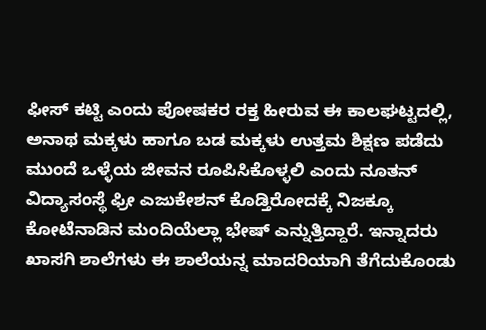ಫೀಸ್ ಕಟ್ಟಿ ಎಂದು ಪೋಷಕರ ರಕ್ತ ಹೀರುವ ಈ ಕಾಲಘಟ್ಟದಲ್ಲಿ, ಅನಾಥ ಮಕ್ಕಳು ಹಾಗೂ ಬಡ ಮಕ್ಕಳು ಉತ್ತಮ ಶಿಕ್ಷಣ ಪಡೆದು ಮುಂದೆ ಒಳ್ಳೆಯ ಜೀವನ ರೂಪಿಸಿಕೊಳ್ಳಲಿ ಎಂದು ನೂತನ್ ವಿದ್ಯಾಸಂಸ್ಥೆ ಫ್ರೀ ಎಜುಕೇಶನ್ ಕೊಡ್ತಿರೋದಕ್ಕೆ ನಿಜಕ್ಕೂ ಕೋಟೆನಾಡಿನ ಮಂದಿಯೆಲ್ಲಾ ಭೇಷ್ ಎನ್ನುತ್ತಿದ್ದಾರೆ. ಇನ್ನಾದರು ಖಾಸಗಿ ಶಾಲೆಗಳು ಈ ಶಾಲೆಯನ್ನ ಮಾದರಿಯಾಗಿ ತೆಗೆದುಕೊಂಡು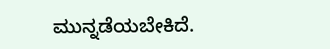ಮುನ್ನಡೆಯಬೇಕಿದೆ.